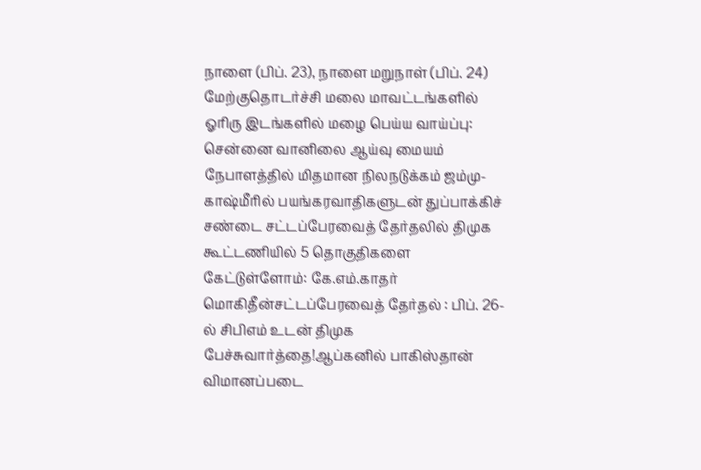நாளை (பிப். 23), நாளை மறுநாள் (பிப். 24) மேற்குதொடர்ச்சி மலை மாவட்டங்களில் ஓரிரு இடங்களில் மழை பெய்ய வாய்ப்பு: சென்னை வானிலை ஆய்வு மையம் நேபாளத்தில் மிதமான நிலநடுக்கம் ஜம்மு-காஷ்மீரில் பயங்கரவாதிகளுடன் துப்பாக்கிச் சண்டை சட்டப்பேரவைத் தேர்தலில் திமுக கூட்டணியில் 5 தொகுதிகளை கேட்டுள்ளோம்: கே.எம்.காதர் மொகிதீன்சட்டப்பேரவைத் தேர்தல் : பிப். 26-ல் சிபிஎம் உடன் திமுக பேச்சுவார்த்தை!ஆப்கனில் பாகிஸ்தான் விமானப்படை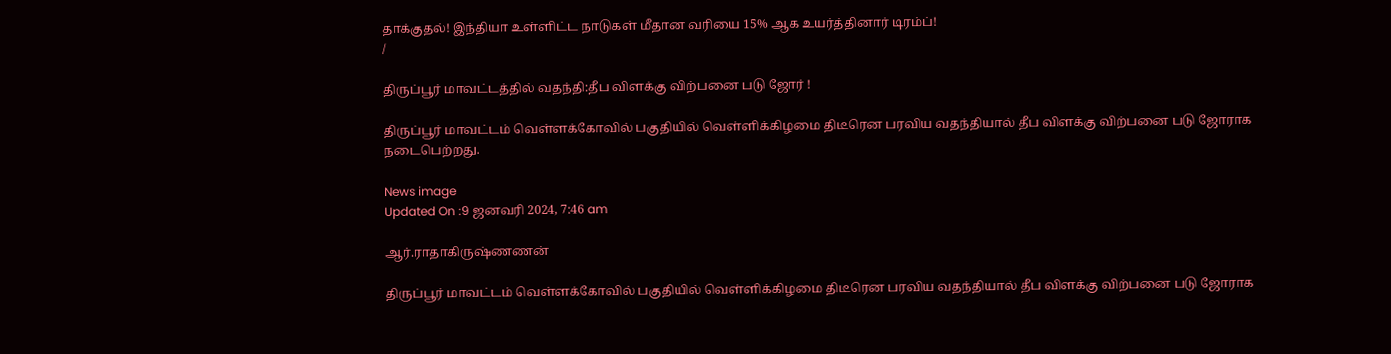தாக்குதல்! இந்தியா உள்ளிட்ட நாடுகள் மீதான வரியை 15% ஆக உயர்த்தினார் டிரம்ப்!
/

திருப்பூர் மாவட்டத்தில் வதந்தி:தீப விளக்கு விற்பனை படு ஜோர் !

திருப்பூர் மாவட்டம் வெள்ளக்கோவில் பகுதியில் வெள்ளிக்கிழமை திடீரென பரவிய வதந்தியால் தீப விளக்கு விற்பனை படு ஜோராக நடைபெற்றது.

News image
Updated On :9 ஜனவரி 2024, 7:46 am

ஆர்.ராதாகிருஷ்ணணன்

திருப்பூர் மாவட்டம் வெள்ளக்கோவில் பகுதியில் வெள்ளிக்கிழமை திடீரென பரவிய வதந்தியால் தீப விளக்கு விற்பனை படு ஜோராக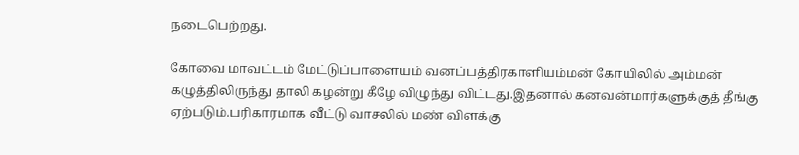நடைபெற்றது.

கோவை மாவட்டம் மேட்டுப்பாளையம் வனப்பத்திரகாளியம்மன் கோயிலில் அம்மன் கழுத்திலிருந்து தாலி கழன்று கீழே விழுந்து விட்டது.இதனால் கனவன்மார்களுக்குத் தீங்கு ஏற்படும்.பரிகாரமாக வீட்டு வாசலில் மண் விளக்கு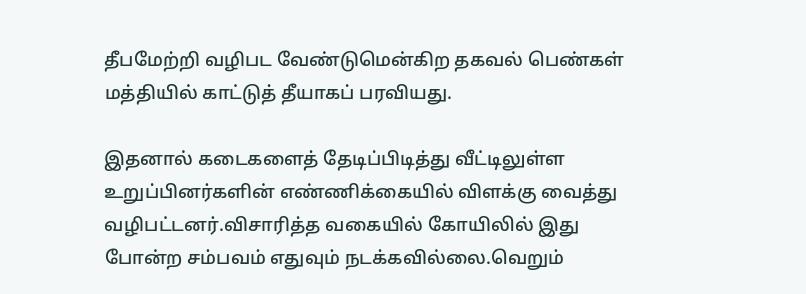தீபமேற்றி வழிபட வேண்டுமென்கிற தகவல் பெண்கள் மத்தியில் காட்டுத் தீயாகப் பரவியது.

இதனால் கடைகளைத் தேடிப்பிடித்து வீட்டிலுள்ள உறுப்பினர்களின் எண்ணிக்கையில் விளக்கு வைத்து வழிபட்டனர்.விசாரித்த வகையில் கோயிலில் இது போன்ற சம்பவம் எதுவும் நடக்கவில்லை.வெறும்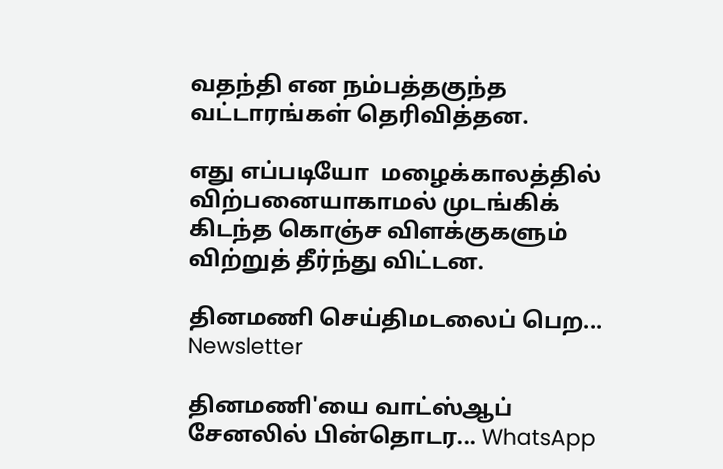வதந்தி என நம்பத்தகுந்த வட்டாரங்கள் தெரிவித்தன.

எது எப்படியோ  மழைக்காலத்தில் விற்பனையாகாமல் முடங்கிக் கிடந்த கொஞ்ச விளக்குகளும் விற்றுத் தீர்ந்து விட்டன.

தினமணி செய்திமடலைப் பெற... Newsletter

தினமணி'யை வாட்ஸ்ஆப் சேனலில் பின்தொடர... WhatsApp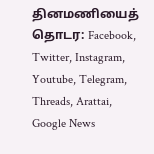தினமணியைத் தொடர: Facebook, Twitter, Instagram, Youtube, Telegram, Threads, Arattai, Google News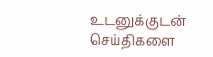உடனுக்குடன் செய்திகளை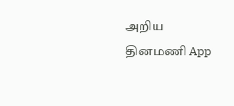அறிய தினமணி App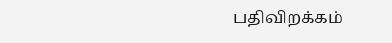பதிவிறக்கம்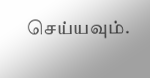செய்யவும்.